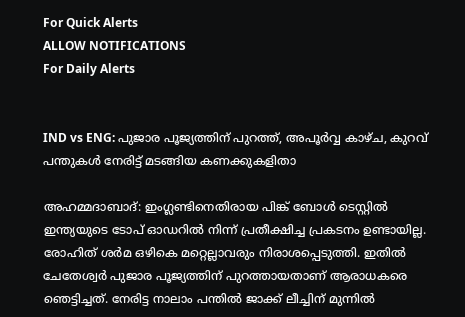For Quick Alerts
ALLOW NOTIFICATIONS
For Daily Alerts


IND vs ENG: പുജാര പൂജ്യത്തിന് പുറത്ത്, അപൂര്‍വ്വ കാഴ്ച, കുറവ് പന്തുകള്‍ നേരിട്ട് മടങ്ങിയ കണക്കുകളിതാ

അഹമ്മദാബാദ്: ഇംഗ്ലണ്ടിനെതിരായ പിങ്ക് ബോള്‍ ടെസ്റ്റില്‍ ഇന്ത്യയുടെ ടോപ് ഓഡറില്‍ നിന്ന് പ്രതീക്ഷിച്ച പ്രകടനം ഉണ്ടായില്ല. രോഹിത് ശര്‍മ ഒഴികെ മറ്റെല്ലാവരും നിരാശപ്പെടുത്തി. ഇതില്‍ ചേതേശ്വര്‍ പുജാര പൂജ്യത്തിന് പുറത്തായതാണ് ആരാധകരെ ഞെട്ടിച്ചത്. നേരിട്ട നാലാം പന്തില്‍ ജാക്ക് ലീച്ചിന് മുന്നില്‍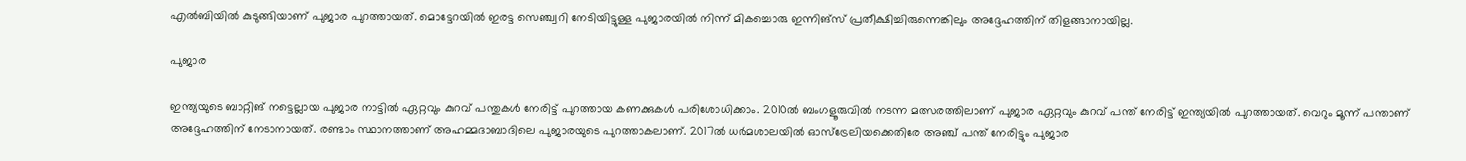എല്‍ബിയില്‍ കുടുങ്ങിയാണ് പുജാര പുറത്തായത്. മൊട്ടേറയില്‍ ഇരട്ട സെഞ്ച്വറി നേടിയിട്ടുള്ള പുജാരയില്‍ നിന്ന് മികച്ചൊരു ഇന്നിങ്‌സ് പ്രതീക്ഷിച്ചിരുന്നെങ്കിലും അദ്ദേഹത്തിന് തിളങ്ങാനായില്ല.

പുജാര

ഇന്ത്യയുടെ ബാറ്റിങ് നട്ടെല്ലായ പുജാര നാട്ടില്‍ ഏറ്റവും കുറവ് പന്തുകള്‍ നേരിട്ട് പുറത്തായ കണക്കുകള്‍ പരിശോധിക്കാം. 2010ല്‍ ബംഗളൂരുവില്‍ നടന്ന മത്സരത്തിലാണ് പുജാര ഏറ്റവും കുറവ് പന്ത് നേരിട്ട് ഇന്ത്യയില്‍ പുറത്തായത്. വെറും മൂന്ന് പന്താണ് അദ്ദേഹത്തിന് നേടാനായത്. രണ്ടാം സ്ഥാനത്താണ് അഹമ്മദാബാദിലെ പുജാരയുടെ പുറത്താകലാണ്. 2017ല്‍ ധര്‍മശാലയില്‍ ഓസ്‌ട്രേലിയക്കെതിരേ അഞ്ച് പന്ത് നേരിട്ടും പുജാര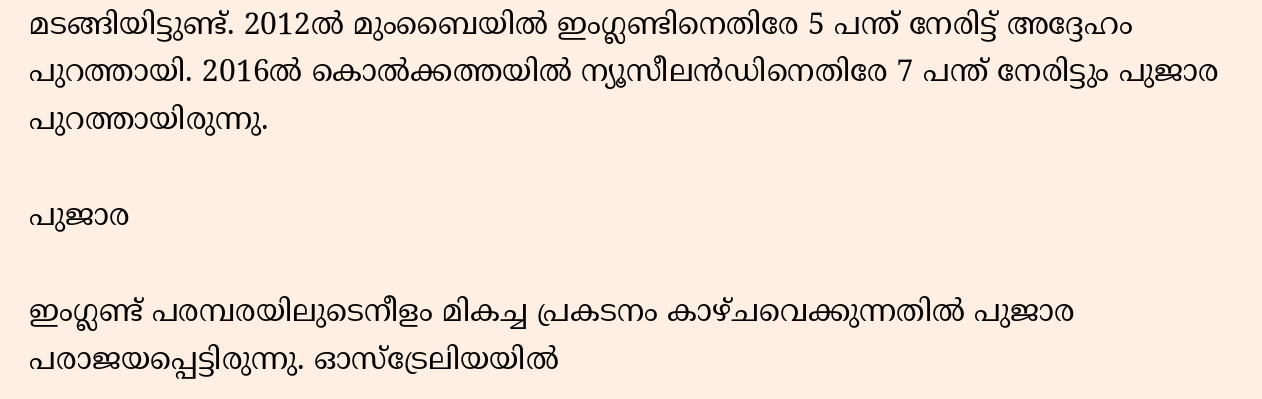മടങ്ങിയിട്ടുണ്ട്. 2012ല്‍ മുംബൈയില്‍ ഇംഗ്ലണ്ടിനെതിരേ 5 പന്ത് നേരിട്ട് അദ്ദേഹം പുറത്തായി. 2016ല്‍ കൊല്‍ക്കത്തയില്‍ ന്യൂസീലന്‍ഡിനെതിരേ 7 പന്ത് നേരിട്ടും പുജാര പുറത്തായിരുന്നു.

പുജാര

ഇംഗ്ലണ്ട് പരമ്പരയിലുടെനീളം മികച്ച പ്രകടനം കാഴ്ചവെക്കുന്നതില്‍ പുജാര പരാജയപ്പെട്ടിരുന്നു. ഓസ്‌ട്രേലിയയില്‍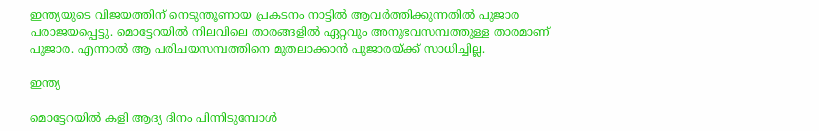ഇന്ത്യയുടെ വിജയത്തിന് നെടുന്തൂണായ പ്രകടനം നാട്ടില്‍ ആവര്‍ത്തിക്കുന്നതില്‍ പുജാര പരാജയപ്പെട്ടു. മൊട്ടേറയില്‍ നിലവിലെ താരങ്ങളില്‍ ഏറ്റവും അനുഭവസമ്പത്തുള്ള താരമാണ് പുജാര. എന്നാല്‍ ആ പരിചയസമ്പത്തിനെ മുതലാക്കാന്‍ പുജാരയ്ക്ക് സാധിച്ചില്ല.

ഇന്ത്യ

മൊട്ടേറയില്‍ കളി ആദ്യ ദിനം പിന്നിടുമ്പോള്‍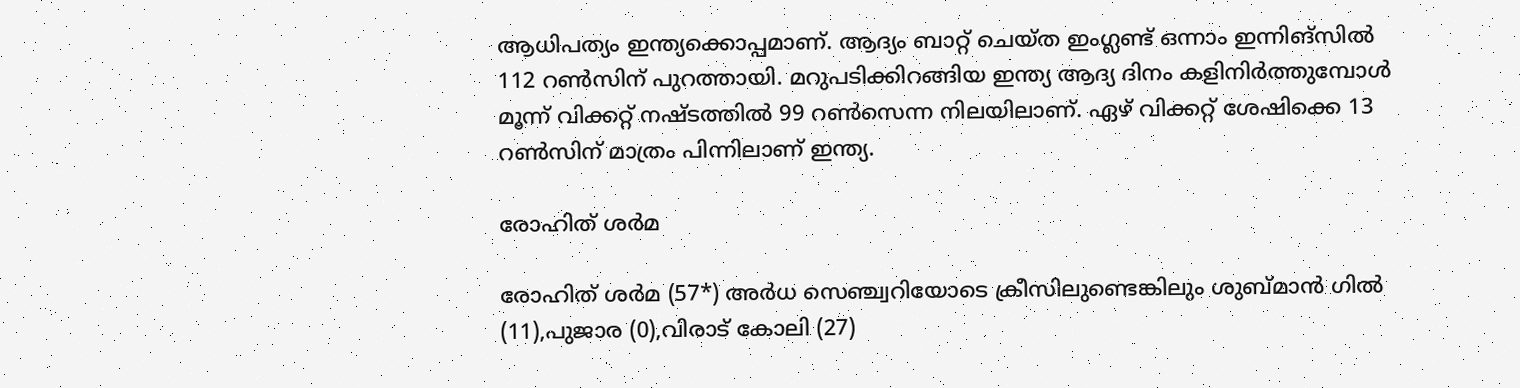ആധിപത്യം ഇന്ത്യക്കൊപ്പമാണ്. ആദ്യം ബാറ്റ് ചെയ്ത ഇംഗ്ലണ്ട് ഒന്നാം ഇന്നിങ്‌സില്‍ 112 റണ്‍സിന് പുറത്തായി. മറുപടിക്കിറങ്ങിയ ഇന്ത്യ ആദ്യ ദിനം കളിനിര്‍ത്തുമ്പോള്‍ മൂന്ന് വിക്കറ്റ് നഷ്ടത്തില്‍ 99 റണ്‍സെന്ന നിലയിലാണ്. ഏഴ് വിക്കറ്റ് ശേഷിക്കെ 13 റണ്‍സിന് മാത്രം പിന്നിലാണ് ഇന്ത്യ.

രോഹിത് ശര്‍മ

രോഹിത് ശര്‍മ (57*) അര്‍ധ സെഞ്ച്വറിയോടെ ക്രീസിലുണ്ടെങ്കിലും ശുബ്മാന്‍ ഗില്‍ (11),പുജാര (0),വിരാട് കോലി (27)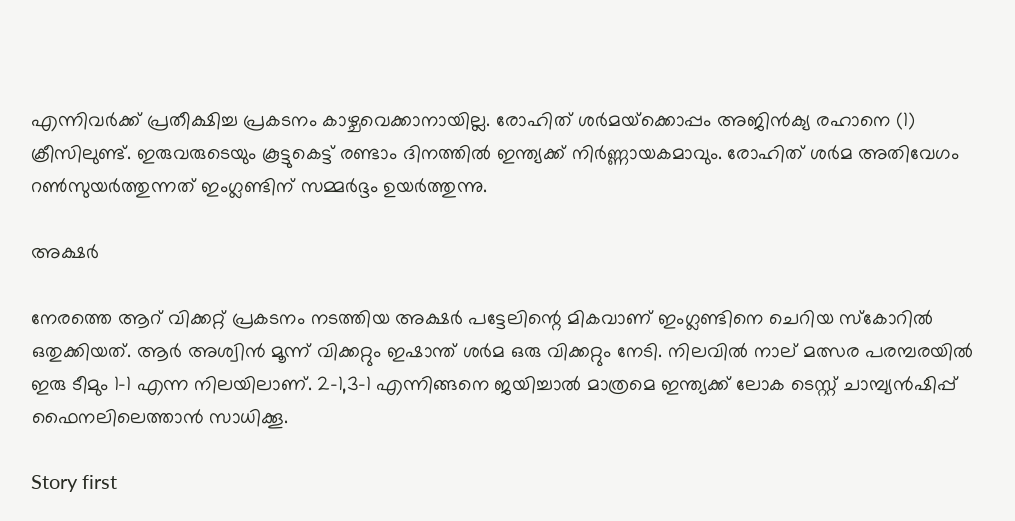എന്നിവര്‍ക്ക് പ്രതീക്ഷിച്ച പ്രകടനം കാഴ്ചവെക്കാനായില്ല. രോഹിത് ശര്‍മയ്‌ക്കൊപ്പം അജിന്‍ക്യ രഹാനെ (1) ക്രീസിലുണ്ട്. ഇരുവരുടെയും കൂട്ടുകെട്ട് രണ്ടാം ദിനത്തില്‍ ഇന്ത്യക്ക് നിര്‍ണ്ണായകമാവും. രോഹിത് ശര്‍മ അതിവേഗം റണ്‍സുയര്‍ത്തുന്നത് ഇംഗ്ലണ്ടിന് സമ്മര്‍ദ്ദം ഉയര്‍ത്തുന്നു.

അക്ഷര്‍

നേരത്തെ ആറ് വിക്കറ്റ് പ്രകടനം നടത്തിയ അക്ഷര്‍ പട്ടേലിന്റെ മികവാണ് ഇംഗ്ലണ്ടിനെ ചെറിയ സ്‌കോറില്‍ ഒതുക്കിയത്. ആര്‍ അശ്വിന്‍ മൂന്ന് വിക്കറ്റും ഇഷാന്ത് ശര്‍മ ഒരു വിക്കറ്റും നേടി. നിലവില്‍ നാല് മത്സര പരമ്പരയില്‍ ഇരു ടീമും 1-1 എന്ന നിലയിലാണ്. 2-1,3-1 എന്നിങ്ങനെ ജയിച്ചാല്‍ മാത്രമെ ഇന്ത്യക്ക് ലോക ടെസ്റ്റ് ചാമ്പ്യന്‍ഷിപ്പ് ഫൈനലിലെത്താന്‍ സാധിക്കൂ.

Story first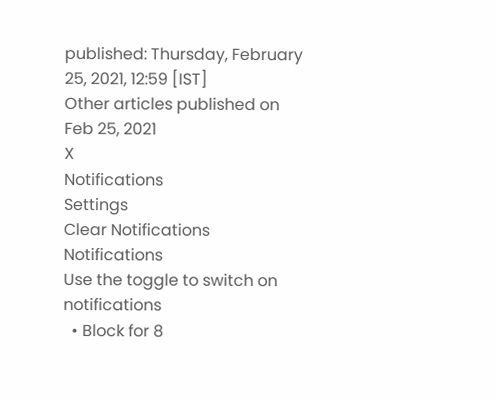published: Thursday, February 25, 2021, 12:59 [IST]
Other articles published on Feb 25, 2021
X
Notifications
Settings
Clear Notifications
Notifications
Use the toggle to switch on notifications
  • Block for 8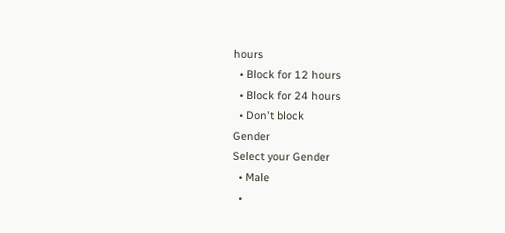hours
  • Block for 12 hours
  • Block for 24 hours
  • Don't block
Gender
Select your Gender
  • Male
  •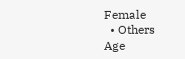Female
  • Others
Age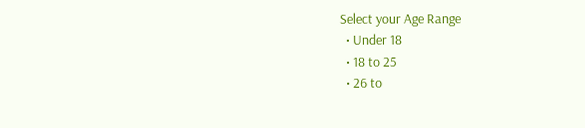Select your Age Range
  • Under 18
  • 18 to 25
  • 26 to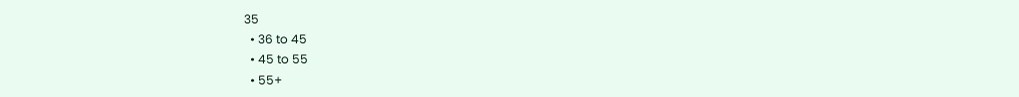35
  • 36 to 45
  • 45 to 55
  • 55+